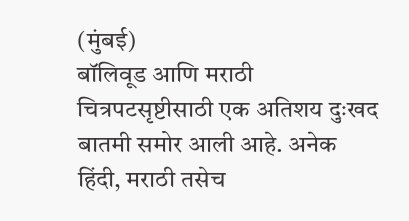(मुंबई)
बॉलिवूड आणि मराठी चित्रपटसृष्टीसाठी एक अतिशय दुःखद बातमी समोर आली आहे. अनेक हिंदी, मराठी तसेच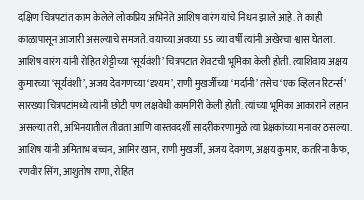दक्षिण चित्रपटांत काम केलेले लोकप्रिय अभिनेते आशिष वारंग यांचे निधन झाले आहे. ते काही काळापासून आजारी असल्याचे समजते. वयाच्या अवघ्या 55 व्या वर्षी त्यांनी अखेरचा श्वास घेतला.
आशिष वारंग यांनी रोहित शेट्टीच्या ‘सूर्यवंशी’ चित्रपटात शेवटची भूमिका केली होती. त्याशिवाय अक्षय कुमारच्या ‘सूर्यवंशी’, अजय देवगणच्या ‘दृश्यम’, राणी मुखर्जीच्या ‘मर्दानी’ तसेच ‘एक व्हिलन रिटर्न्स’ सारख्या चित्रपटांमध्ये त्यांनी छोटी पण लक्षवेधी कामगिरी केली होती. त्यांच्या भूमिका आकाराने लहान असल्या तरी, अभिनयातील तीव्रता आणि वास्तवदर्शी सादरीकरणामुळे त्या प्रेक्षकांच्या मनावर ठसल्या.
आशिष यांनी अमिताभ बच्चन, आमिर खान, राणी मुखर्जी, अजय देवगण, अक्षय कुमार, कतरिना कैफ, रणवीर सिंग, आशुतोष राणा, रोहित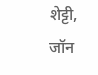शेट्टी, जॉन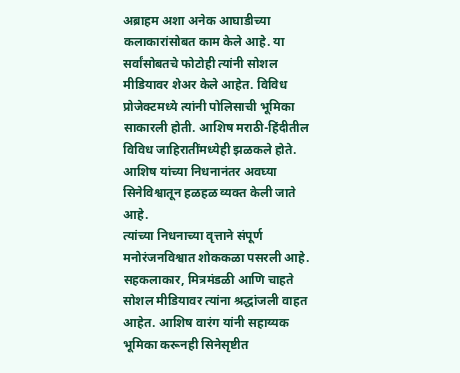अब्राहम अशा अनेक आघाडीच्या कलाकारांसोबत काम केले आहे. या सर्वांसोबतचे फोटोही त्यांनी सोशल मीडियावर शेअर केले आहेत. विविध प्रोजेक्टमध्ये त्यांनी पोलिसाची भूमिका साकारली होती. आशिष मराठी-हिंदीतील विविध जाहिरातींमध्येही झळकले होते. आशिष यांच्या निधनानंतर अवघ्या सिनेविश्वातून हळहळ व्यक्त केली जाते आहे.
त्यांच्या निधनाच्या वृत्ताने संपूर्ण मनोरंजनविश्वात शोककळा पसरली आहे. सहकलाकार, मित्रमंडळी आणि चाहते सोशल मीडियावर त्यांना श्रद्धांजली वाहत आहेत. आशिष वारंग यांनी सहाय्यक भूमिका करूनही सिनेसृष्टीत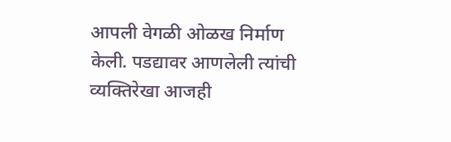आपली वेगळी ओळख निर्माण केली. पडद्यावर आणलेली त्यांची व्यक्तिरेखा आजही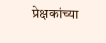प्रेक्षकांच्या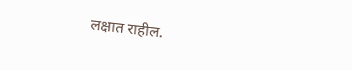लक्षात राहील.